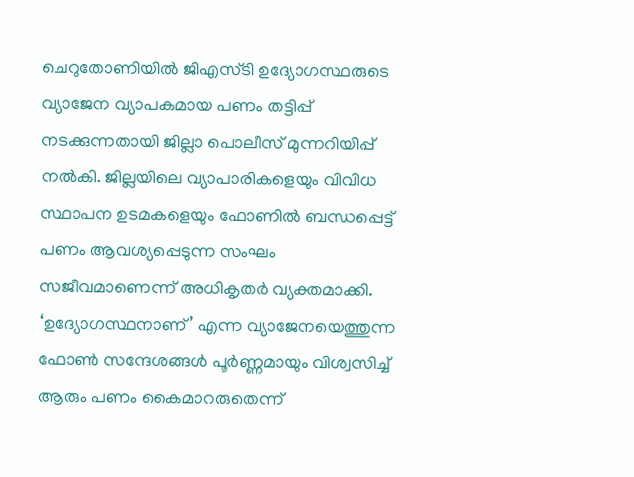ചെറുതോണിയിൽ ജിഎസ്ടി ഉദ്യോഗസ്ഥരുടെ വ്യാജേന വ്യാപകമായ പണം തട്ടിപ്പ് നടക്കുന്നതായി ജില്ലാ പൊലീസ് മുന്നറിയിപ്പ് നൽകി. ജില്ലയിലെ വ്യാപാരികളെയും വിവിധ സ്ഥാപന ഉടമകളെയും ഫോണിൽ ബന്ധപ്പെട്ട് പണം ആവശ്യപ്പെടുന്ന സംഘം സജീവമാണെന്ന് അധികൃതർ വ്യക്തമാക്കി.
‘ഉദ്യോഗസ്ഥനാണ്’ എന്ന വ്യാജേനയെത്തുന്ന ഫോൺ സന്ദേശങ്ങൾ പൂർണ്ണമായും വിശ്വസിച്ച് ആരും പണം കൈമാറരുതെന്ന്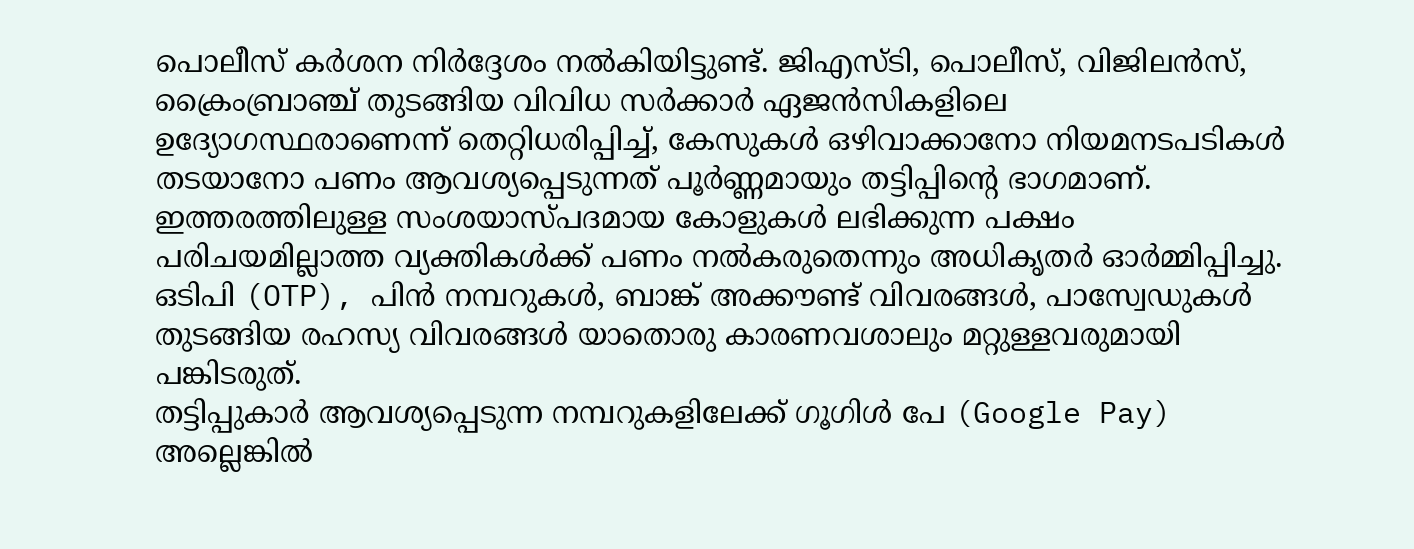പൊലീസ് കർശന നിർദ്ദേശം നൽകിയിട്ടുണ്ട്. ജിഎസ്ടി, പൊലീസ്, വിജിലൻസ്, ക്രൈംബ്രാഞ്ച് തുടങ്ങിയ വിവിധ സർക്കാർ ഏജൻസികളിലെ ഉദ്യോഗസ്ഥരാണെന്ന് തെറ്റിധരിപ്പിച്ച്, കേസുകൾ ഒഴിവാക്കാനോ നിയമനടപടികൾ തടയാനോ പണം ആവശ്യപ്പെടുന്നത് പൂർണ്ണമായും തട്ടിപ്പിന്റെ ഭാഗമാണ്.
ഇത്തരത്തിലുള്ള സംശയാസ്പദമായ കോളുകൾ ലഭിക്കുന്ന പക്ഷം പരിചയമില്ലാത്ത വ്യക്തികൾക്ക് പണം നൽകരുതെന്നും അധികൃതർ ഓർമ്മിപ്പിച്ചു. ഒടിപി (OTP), പിൻ നമ്പറുകൾ, ബാങ്ക് അക്കൗണ്ട് വിവരങ്ങൾ, പാസ്വേഡുകൾ തുടങ്ങിയ രഹസ്യ വിവരങ്ങൾ യാതൊരു കാരണവശാലും മറ്റുള്ളവരുമായി പങ്കിടരുത്.
തട്ടിപ്പുകാർ ആവശ്യപ്പെടുന്ന നമ്പറുകളിലേക്ക് ഗൂഗിൾ പേ (Google Pay) അല്ലെങ്കിൽ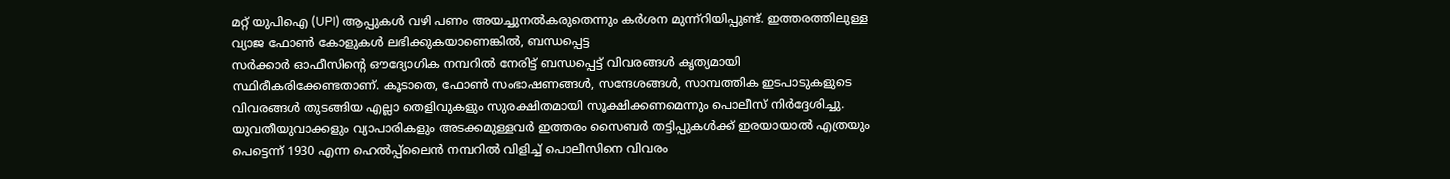മറ്റ് യുപിഐ (UPI) ആപ്പുകൾ വഴി പണം അയച്ചുനൽകരുതെന്നും കർശന മുന്ന്റിയിപ്പുണ്ട്. ഇത്തരത്തിലുള്ള വ്യാജ ഫോൺ കോളുകൾ ലഭിക്കുകയാണെങ്കിൽ, ബന്ധപ്പെട്ട
സർക്കാർ ഓഫീസിന്റെ ഔദ്യോഗിക നമ്പറിൽ നേരിട്ട് ബന്ധപ്പെട്ട് വിവരങ്ങൾ കൃത്യമായി സ്ഥിരീകരിക്കേണ്ടതാണ്. കൂടാതെ, ഫോൺ സംഭാഷണങ്ങൾ, സന്ദേശങ്ങൾ, സാമ്പത്തിക ഇടപാടുകളുടെ വിവരങ്ങൾ തുടങ്ങിയ എല്ലാ തെളിവുകളും സുരക്ഷിതമായി സൂക്ഷിക്കണമെന്നും പൊലീസ് നിർദ്ദേശിച്ചു.
യുവതീയുവാക്കളും വ്യാപാരികളും അടക്കമുള്ളവർ ഇത്തരം സൈബർ തട്ടിപ്പുകൾക്ക് ഇരയായാൽ എത്രയും പെട്ടെന്ന് 1930 എന്ന ഹെൽപ്പ്ലൈൻ നമ്പറിൽ വിളിച്ച് പൊലീസിനെ വിവരം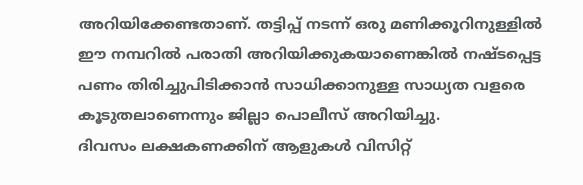അറിയിക്കേണ്ടതാണ്. തട്ടിപ്പ് നടന്ന് ഒരു മണിക്കൂറിനുള്ളിൽ ഈ നമ്പറിൽ പരാതി അറിയിക്കുകയാണെങ്കിൽ നഷ്ടപ്പെട്ട
പണം തിരിച്ചുപിടിക്കാൻ സാധിക്കാനുള്ള സാധ്യത വളരെ കൂടുതലാണെന്നും ജില്ലാ പൊലീസ് അറിയിച്ചു.
ദിവസം ലക്ഷകണക്കിന് ആളുകൾ വിസിറ്റ്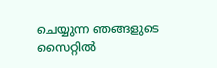ചെയ്യുന്ന ഞങ്ങളുടെ സൈറ്റിൽ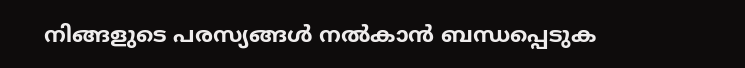നിങ്ങളുടെ പരസ്യങ്ങൾ നൽകാൻ ബന്ധപ്പെടുക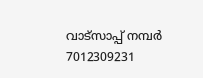വാട്സാപ്പ് നമ്പർ 7012309231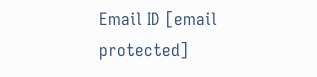Email ID [email protected]